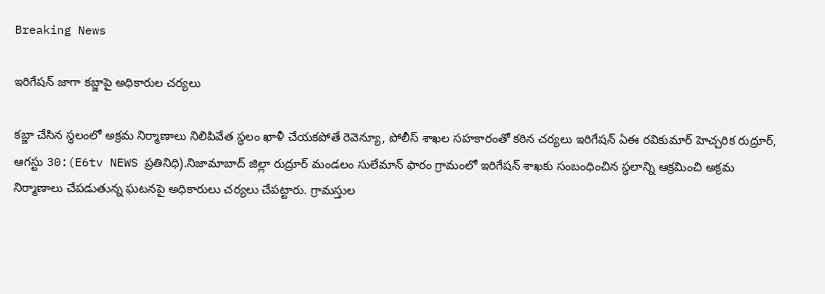Breaking News

ఇరిగేషన్ జాగా కబ్జాపై అధికారుల చర్యలు

కబ్జా చేసిన స్థలంలో అక్రమ నిర్మాణాలు నిలిపివేత స్థలం ఖాళీ చేయకపోతే రెవెన్యూ, పోలీస్ శాఖల సహకారంతో కఠిన చర్యలు ఇరిగేషన్ ఏఈ రవికుమార్ హెచ్చరిక రుద్రూర్, ఆగస్టు 30:(E6tv NEWS ప్రతినిధి).నిజామాబాద్ జిల్లా రుద్రూర్ మండలం సులేమాన్ ఫారం గ్రామంలో ఇరిగేషన్ శాఖకు సంబంధించిన స్థలాన్ని ఆక్రమించి అక్రమ నిర్మాణాలు చేపడుతున్న ఘటనపై అధికారులు చర్యలు చేపట్టారు. గ్రామస్తుల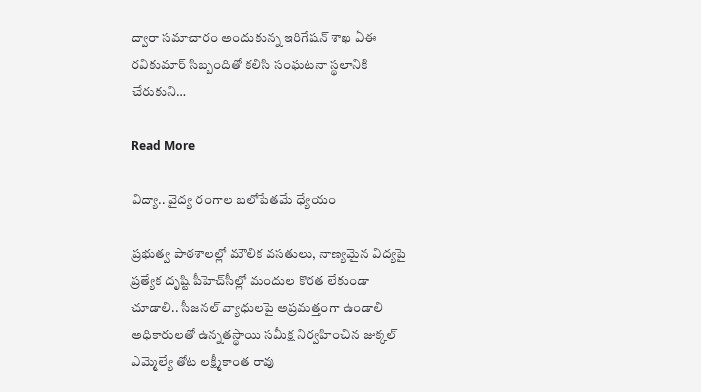ద్వారా సమాచారం అందుకున్న ఇరిగేషన్ శాఖ ఏఈ రవికుమార్ సిబ్బందితో కలిసి సంఘటనా స్థలానికి చేరుకుని…

Read More

విద్యా.. వైద్య రంగాల బలోపేతమే ధ్యేయం

ప్రభుత్వ పాఠశాలల్లో మౌలిక వసతులు, నాణ్యమైన విద్యపై ప్రత్యేక దృష్టి పీహెచ్‌సీల్లో మందుల కొరత లేకుండా చూడాలి.. సీజనల్ వ్యాధులపై అప్రమత్తంగా ఉండాలి అధికారులతో ఉన్నతస్థాయి సమీక్ష నిర్వహించిన జుక్కల్ ఎమ్మెల్యే తోట లక్ష్మీకాంత రావు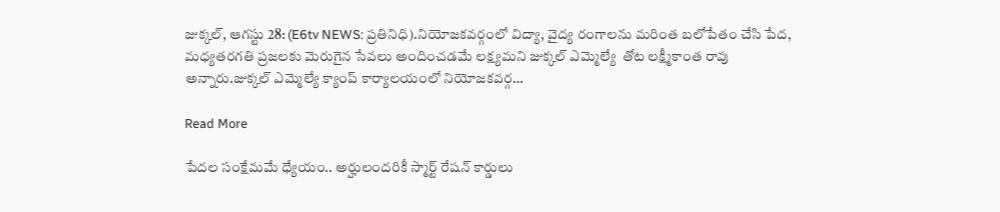జుక్కల్, ఆగస్టు 28: (E6tv NEWS: ప్రతినిధి).నియోజకవర్గంలో విద్యా, వైద్య రంగాలను మరింత బలోపేతం చేసి పేద, మధ్యతరగతి ప్రజలకు మెరుగైన సేవలు అందించడమే లక్ష్యమని జుక్కల్ ఎమ్మెల్యే  తోట లక్ష్మీకాంత రావు అన్నారు.జుక్కల్ ఎమ్మెల్యే క్యాంప్ కార్యాలయంలో నియోజకవర్గ…

Read More

పేదల సంక్షేమమే ధ్యేయం.. అర్హులందరికీ స్మార్ట్ రేషన్ కార్డులు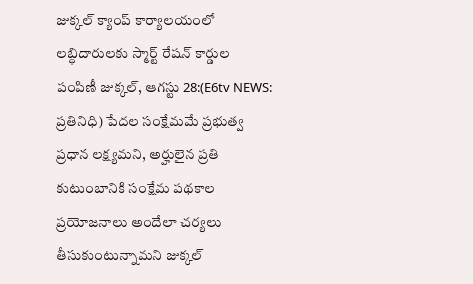జుక్కల్ క్యాంప్ కార్యాలయంలో లబ్ధిదారులకు స్మార్ట్ రేషన్ కార్డుల పంపిణీ జుక్కల్, ఆగస్టు 28:(E6tv NEWS: ప్రతినిధి) పేదల సంక్షేమమే ప్రభుత్వ ప్రధాన లక్ష్యమని, అర్హులైన ప్రతి కుటుంబానికి సంక్షేమ పథకాల ప్రయోజనాలు అందేలా చర్యలు తీసుకుంటున్నామని జుక్కల్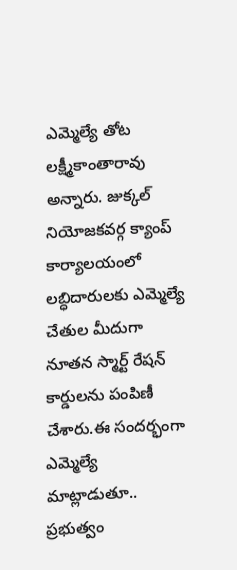ఎమ్మెల్యే తోట లక్ష్మీకాంతారావు అన్నారు. జుక్కల్ నియోజకవర్గ క్యాంప్ కార్యాలయంలో లబ్ధిదారులకు ఎమ్మెల్యే చేతుల మీదుగా నూతన స్మార్ట్ రేషన్ కార్డులను పంపిణీ చేశారు.ఈ సందర్భంగా ఎమ్మెల్యే మాట్లాడుతూ.. ప్రభుత్వం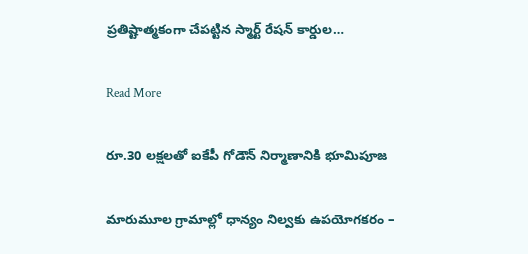ప్రతిష్టాత్మకంగా చేపట్టిన స్మార్ట్ రేషన్ కార్డుల…

Read More

రూ.30 లక్షలతో ఐకేపీ గోడౌన్ నిర్మాణానికి భూమిపూజ

మారుమూల గ్రామాల్లో ధాన్యం నిల్వకు ఉపయోగకరం –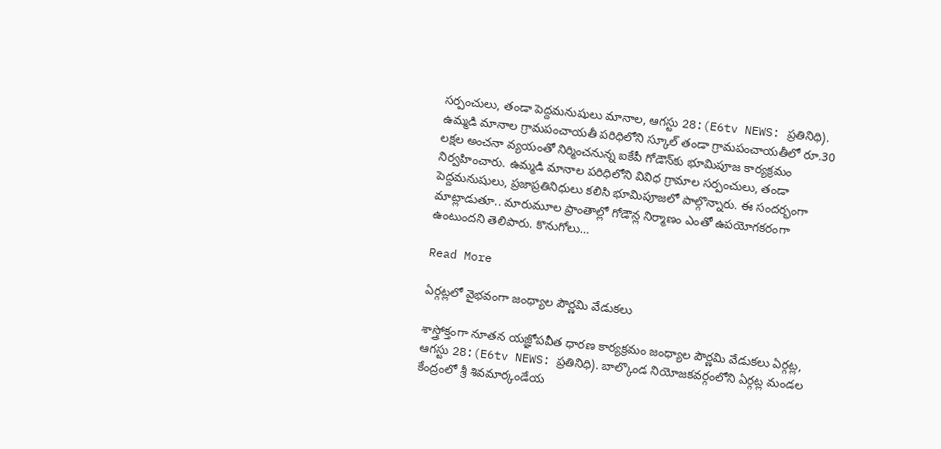సర్పంచులు, తండా పెద్దమనుషులు మానాల, ఆగస్టు 28:(E6tv NEWS: ప్రతినిధి). ఉమ్మడి మానాల గ్రామపంచాయతీ పరిధిలోని స్కూల్ తండా గ్రామపంచాయతీలో రూ.30 లక్షల అంచనా వ్యయంతో నిర్మించనున్న ఐకేపీ గోడౌన్‌కు భూమిపూజ కార్యక్రమం నిర్వహించారు. ఉమ్మడి మానాల పరిధిలోని వివిధ గ్రామాల సర్పంచులు, తండా పెద్దమనుషులు, ప్రజాప్రతినిధులు కలిసి భూమిపూజలో పాల్గొన్నారు. ఈ సందర్భంగా మాట్లాడుతూ.. మారుమూల ప్రాంతాల్లో గోడౌన్ల నిర్మాణం ఎంతో ఉపయోగకరంగా ఉంటుందని తెలిపారు. కొనుగోలు…

Read More

ఏర్గట్లలో వైభవంగా జంధ్యాల పౌర్ణమి వేడుకలు

శాస్త్రోక్తంగా నూతన యజ్ఞోపవీత ధారణ కార్యక్రమం జంధ్యాల పౌర్ణమి వేడుకలు ఏర్గట్ల, ఆగస్టు 28:(E6tv NEWS: ప్రతినిధి). బాల్కొండ నియోజకవర్గంలోని ఏర్గట్ల మండల కేంద్రంలో శ్రీ శివమార్కండేయ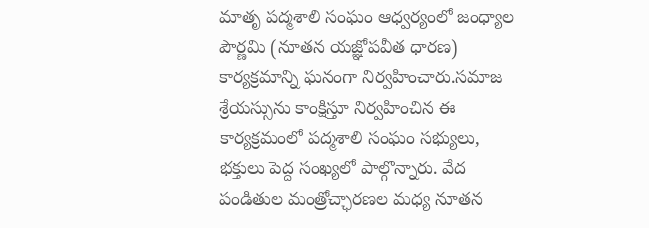మాతృ పద్మశాలి సంఘం ఆధ్వర్యంలో జంధ్యాల పౌర్ణమి (నూతన యజ్ఞోపవీత ధారణ) కార్యక్రమాన్ని ఘనంగా నిర్వహించారు.సమాజ శ్రేయస్సును కాంక్షిస్తూ నిర్వహించిన ఈ కార్యక్రమంలో పద్మశాలి సంఘం సభ్యులు, భక్తులు పెద్ద సంఖ్యలో పాల్గొన్నారు. వేద పండితుల మంత్రోచ్ఛారణల మధ్య నూతన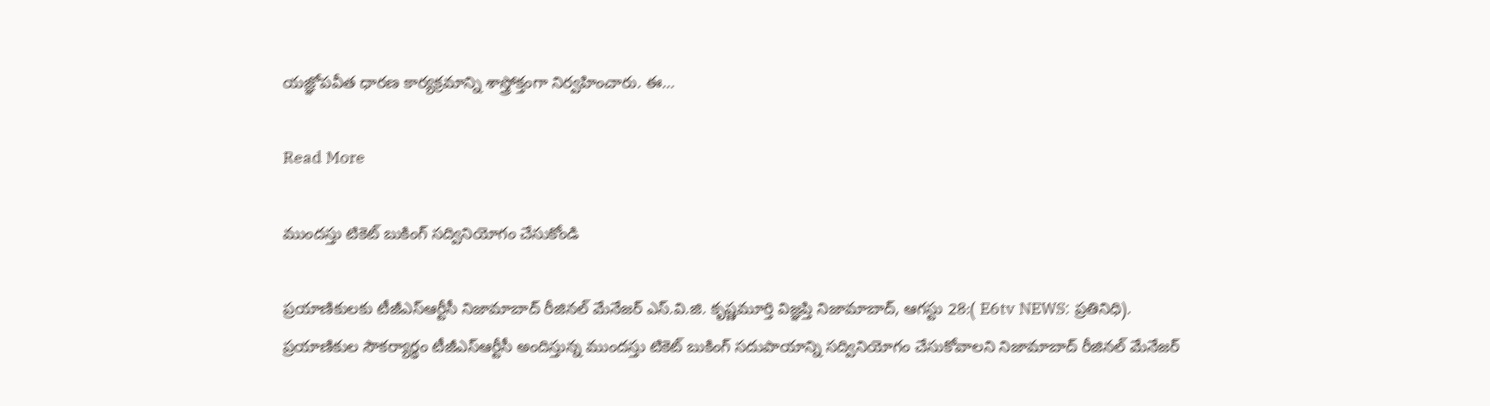యజ్ఞోపవీత ధారణ కార్యక్రమాన్ని శాస్త్రోక్తంగా నిర్వహించారు. ఈ…

Read More

ముందస్తు టికెట్ బుకింగ్ సద్వినియోగం చేసుకోండి

ప్రయాణికులకు టీజీఎస్ఆర్టీసీ నిజామాబాద్ రీజినల్ మేనేజర్ ఎస్.వి.జి. కృష్ణమూర్తి విజ్ఞప్తి నిజామాబాద్, ఆగస్టు 28:( E6tv NEWS: ప్రతినిధి). ప్రయాణికుల సౌకర్యార్థం టీజీఎస్ఆర్టీసీ అందిస్తున్న ముందస్తు టికెట్ బుకింగ్ సదుపాయాన్ని సద్వినియోగం చేసుకోవాలని నిజామాబాద్ రీజినల్ మేనేజర్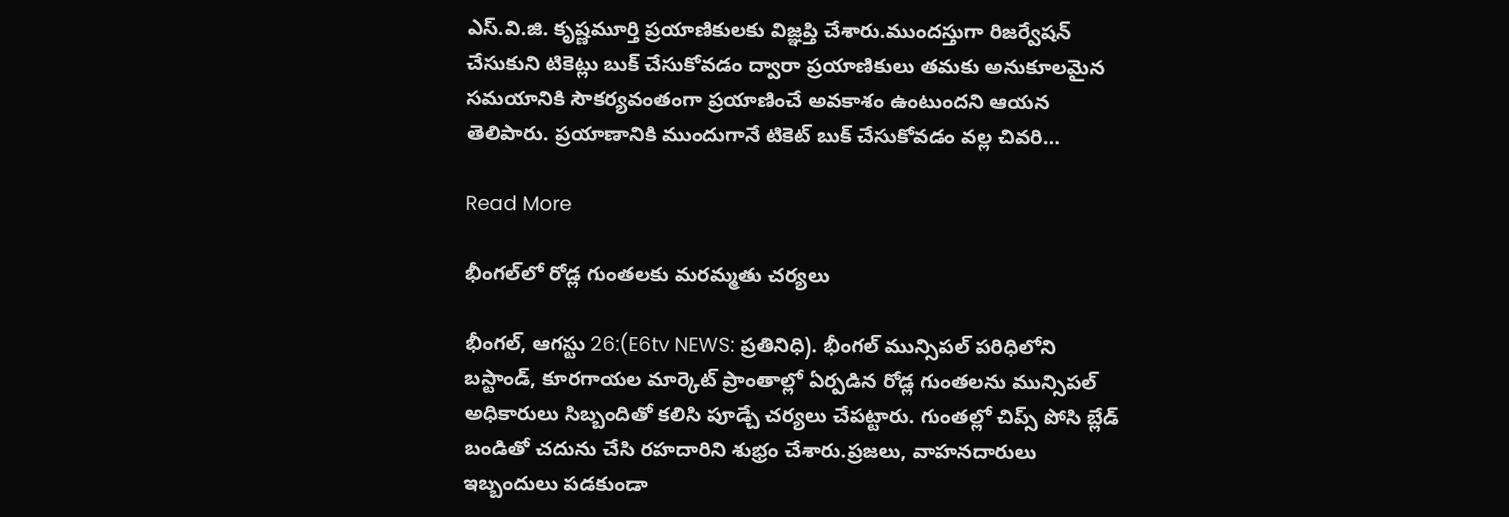ఎస్.వి.జి. కృష్ణమూర్తి ప్రయాణికులకు విజ్ఞప్తి చేశారు.ముందస్తుగా రిజర్వేషన్ చేసుకుని టికెట్లు బుక్ చేసుకోవడం ద్వారా ప్రయాణికులు తమకు అనుకూలమైన సమయానికి సౌకర్యవంతంగా ప్రయాణించే అవకాశం ఉంటుందని ఆయన తెలిపారు. ప్రయాణానికి ముందుగానే టికెట్ బుక్ చేసుకోవడం వల్ల చివరి…

Read More

భీంగల్‌లో రోడ్ల గుంతలకు మరమ్మతు చర్యలు

భీంగల్, ఆగస్టు 26:(E6tv NEWS: ప్రతినిధి). భీంగల్ మున్సిపల్ పరిధిలోని బస్టాండ్, కూరగాయల మార్కెట్ ప్రాంతాల్లో ఏర్పడిన రోడ్ల గుంతలను మున్సిపల్ అధికారులు సిబ్బందితో కలిసి పూడ్చే చర్యలు చేపట్టారు. గుంతల్లో చిప్స్‌ పోసి బ్లేడ్‌ బండితో చదును చేసి రహదారిని శుభ్రం చేశారు.ప్రజలు, వాహనదారులు ఇబ్బందులు పడకుండా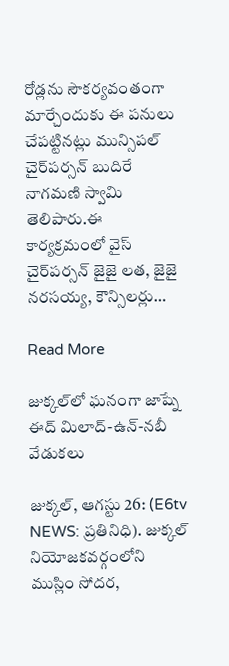రోడ్లను సౌకర్యవంతంగా మార్చేందుకు ఈ పనులు చేపట్టినట్లు మున్సిపల్‌ చైర్‌పర్సన్‌ బుదిరే నాగమణి స్వామి తెలిపారు.ఈ కార్యక్రమంలో వైస్‌ చైర్‌పర్సన్‌ జైజై లత, జైజై నరసయ్య, కౌన్సిలర్లు…

Read More

జుక్కల్‌లో ఘనంగా జాష్నే ఈద్ మిలాద్-ఉన్-నబీ వేడుకలు

జుక్కల్, ఆగస్టు 26: (E6tv NEWS: ప్రతినిధి). జుక్కల్ నియోజకవర్గంలోని ముస్లిం సోదర,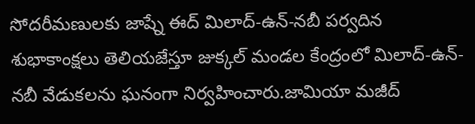సోదరీమణులకు జాష్నే ఈద్ మిలాద్-ఉన్-నబీ పర్వదిన శుభాకాంక్షలు తెలియజేస్తూ జుక్కల్ మండల కేంద్రంలో మిలాద్-ఉన్-నబీ వేడుకలను ఘనంగా నిర్వహించారు.జామియా మజీద్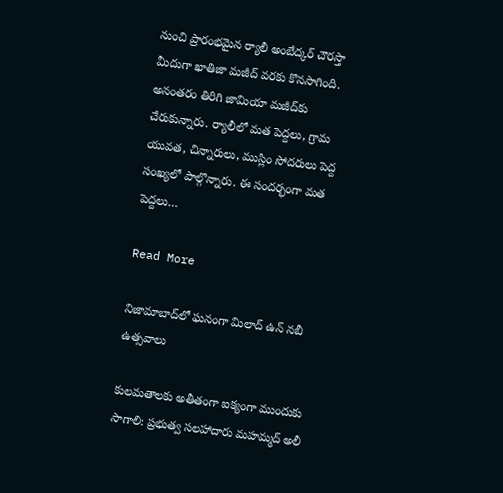నుంచి ప్రారంభమైన ర్యాలీ అంబేద్కర్ చౌరస్తా మీదుగా ఖాతిజా మజీద్ వరకు కొనసాగింది. అనంతరం తిరిగి జామియా మజీద్‌కు చేరుకున్నారు. ర్యాలీలో మత పెద్దలు, గ్రామ యువత, చిన్నారులు, ముస్లిం సోదరులు పెద్ద సంఖ్యలో పాల్గొన్నారు. ఈ సందర్భంగా మత పెద్దలు…

Read More

నిజామాబాద్‌లో ఘనంగా మిలాద్ ఉన్ నబీ ఉత్సవాలు

కులమతాలకు అతీతంగా ఐక్యంగా ముందుకు సాగాలి: ప్రభుత్వ సలహాదారు మహమ్మద్ అలీ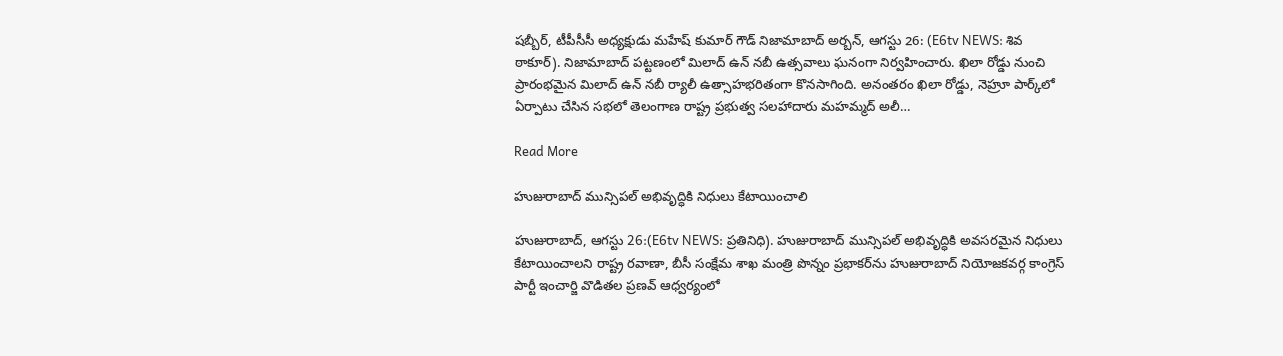షబ్బీర్, టీపీసీసీ అధ్యక్షుడు మహేష్ కుమార్ గౌడ్ నిజామాబాద్ అర్బన్, ఆగస్టు 26: (E6tv NEWS: శివ ఠాకూర్). నిజామాబాద్ పట్టణంలో మిలాద్ ఉన్ నబీ ఉత్సవాలు ఘనంగా నిర్వహించారు. ఖిలా రోడ్డు నుంచి ప్రారంభమైన మిలాద్ ఉన్ నబీ ర్యాలీ ఉత్సాహభరితంగా కొనసాగింది. అనంతరం ఖిలా రోడ్డు, నెహ్రూ పార్క్‌లో ఏర్పాటు చేసిన సభలో తెలంగాణ రాష్ట్ర ప్రభుత్వ సలహాదారు మహమ్మద్ అలీ…

Read More

హుజురాబాద్ మున్సిపల్ అభివృద్ధికి నిధులు కేటాయించాలి

హుజురాబాద్, ఆగస్టు 26:(E6tv NEWS: ప్రతినిధి). హుజురాబాద్ మున్సిపల్ అభివృద్ధికి అవసరమైన నిధులు కేటాయించాలని రాష్ట్ర రవాణా, బీసీ సంక్షేమ శాఖ మంత్రి పొన్నం ప్రభాకర్‌ను హుజురాబాద్ నియోజకవర్గ కాంగ్రెస్ పార్టీ ఇంచార్జి వొడితల ప్రణవ్ ఆధ్వర్యంలో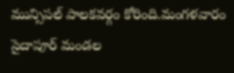మున్సిపల్ పాలకవర్గం కోరింది.మంగళవారం సైదాపూర్ మండల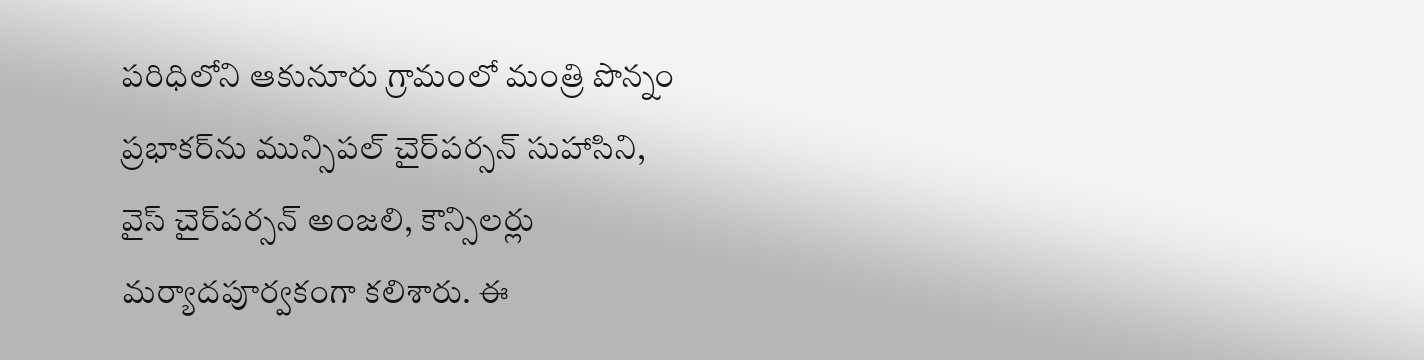పరిధిలోని ఆకునూరు గ్రామంలో మంత్రి పొన్నం ప్రభాకర్‌ను మున్సిపల్ చైర్‌పర్సన్ సుహాసిని, వైస్ చైర్‌పర్సన్ అంజలి, కౌన్సిలర్లు మర్యాదపూర్వకంగా కలిశారు. ఈ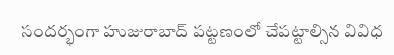సందర్భంగా హుజురాబాద్ పట్టణంలో చేపట్టాల్సిన వివిధ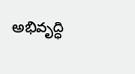అభివృద్ధి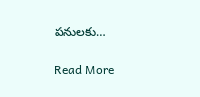పనులకు…

Read More